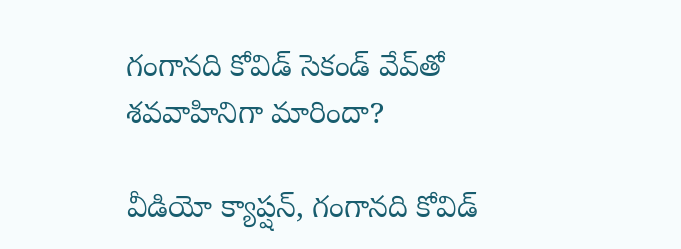గంగానది కోవిడ్ సెకండ్ వేవ్‌తో శవవాహినిగా మారిందా?

వీడియో క్యాప్షన్, గంగానది కోవిడ్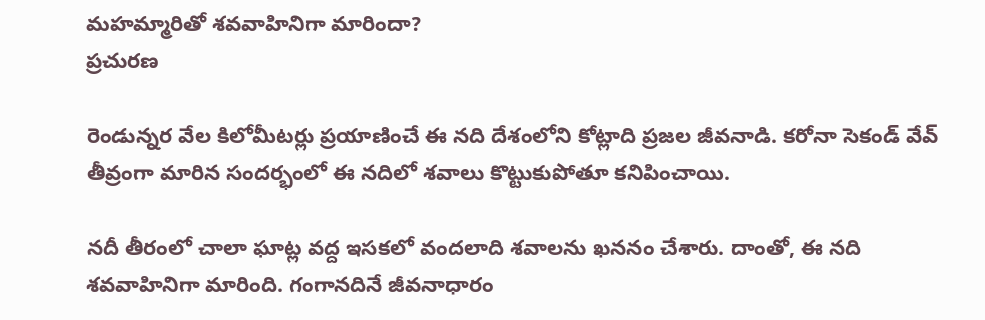మహమ్మారితో శవవాహినిగా మారిందా?
ప్రచురణ

రెండున్నర వేల కిలోమీటర్లు ప్రయాణించే ఈ నది దేశంలోని కోట్లాది ప్రజల జీవనాడి. కరోనా సెకండ్ వేవ్ తీవ్రంగా మారిన సందర్భంలో ఈ నదిలో శవాలు కొట్టుకుపోతూ కనిపించాయి.

నదీ తీరంలో చాలా ఘాట్ల వద్ద ఇసకలో వందలాది శవాలను ఖననం చేశారు. దాంతో, ఈ నది శవవాహినిగా మారింది. గంగానదినే జీవనాధారం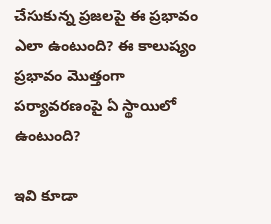చేసుకున్న ప్రజలపై ఈ ప్రభావం ఎలా ఉంటుంది? ఈ కాలుష్యం ప్రభావం మొత్తంగా పర్యావరణంపై ఏ స్థాయిలో ఉంటుంది?

ఇవి కూడా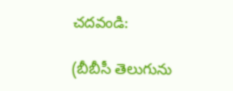చదవండి:

(బీబీసీ తెలుగును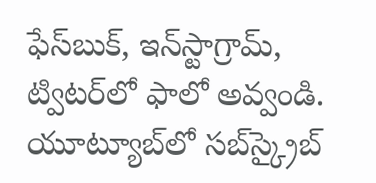ఫేస్‌బుక్, ఇన్‌స్టాగ్రామ్‌, ట్విటర్‌లో ఫాలో అవ్వండి. యూట్యూబ్‌లో సబ్‌స్క్రైబ్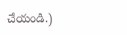చేయండి.)